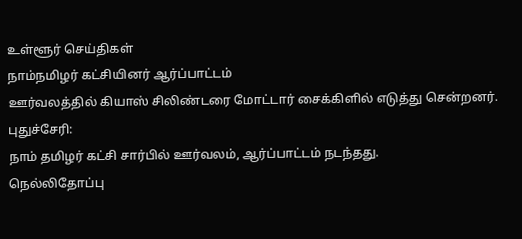உள்ளூர் செய்திகள்
நாம்நமிழர் கட்சியினர் ஆர்ப்பாட்டம்
ஊர்வலத்தில் கியாஸ் சிலிண்டரை மோட்டார் சைக்கிளில் எடுத்து சென்றனர்.
புதுச்சேரி:
நாம் தமிழர் கட்சி சார்பில் ஊர்வலம், ஆர்ப்பாட்டம் நடந்தது.
நெல்லிதோப்பு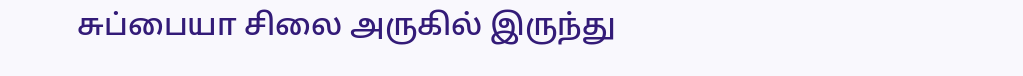சுப்பையா சிலை அருகில் இருந்து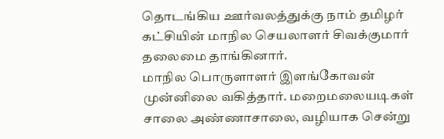தொடங்கிய ஊர்வலத்துக்கு நாம் தமிழர் கட்சியின் மாநில செயலாளர் சிவக்குமார் தலைமை தாங்கினார்.
மாநில பொருளாளர் இளங்கோவன் முன்னிலை வகித்தார். மறைமலையடிகள் சாலை அண்ணாசாலை, வழியாக சென்று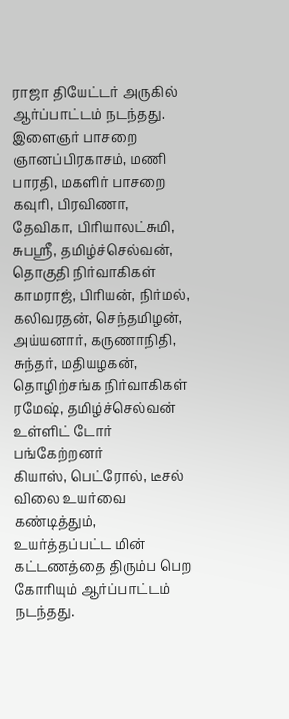ராஜா தியேட்டர் அருகில் ஆர்ப்பாட்டம் நடந்தது.
இளைஞர் பாசறை ஞானப்பிரகாசம், மணி பாரதி, மகளிர் பாசறை கவுரி, பிரவிணா, தேவிகா, பிரியாலட்சுமி, சுபஸ்ரீ, தமிழ்ச்செல்வன், தொகுதி நிர்வாகிகள் காமராஜ், பிரியன், நிர்மல், கலிவரதன், செந்தமிழன், அய்யனார், கருணாநிதி, சுந்தர், மதியழகன், தொழிற்சங்க நிர்வாகிகள் ரமேஷ், தமிழ்ச்செல்வன் உள்ளிட் டோர் பங்கேற்றனர்
கியாஸ், பெட்ரோல், டீசல் விலை உயர்வை கண்டித்தும், உயர்த்தப்பட்ட மின் கட்டணத்தை திரும்ப பெற கோரியும் ஆர்ப்பாட்டம் நடந்தது.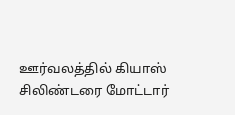ஊர்வலத்தில் கியாஸ் சிலிண்டரை மோட்டார்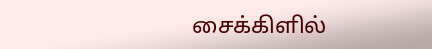சைக்கிளில்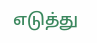எடுத்து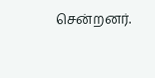சென்றனர்.